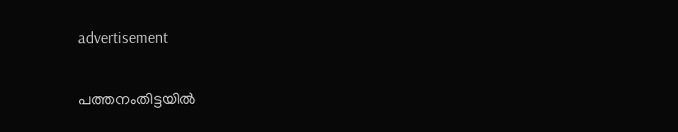advertisement

പത്തനംതിട്ടയിൽ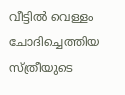വീട്ടിൽ വെള്ളം ചോദിച്ചെത്തിയ സ്ത്രീയുടെ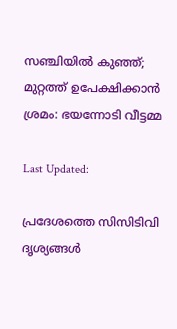സഞ്ചിയിൽ കുഞ്ഞ്; മുറ്റത്ത് ഉപേക്ഷിക്കാൻ ശ്രമം: ഭയന്നോടി വീട്ടമ്മ

Last Updated:

പ്രദേശത്തെ സിസിടിവി ദൃശ്യങ്ങൾ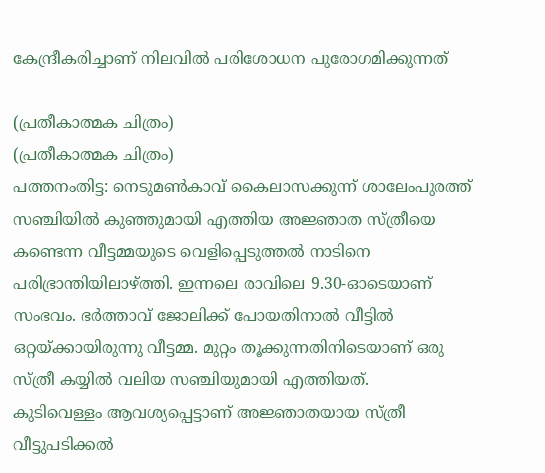കേന്ദ്രീകരിച്ചാണ് നിലവിൽ പരിശോധന പുരോഗമിക്കുന്നത്

(പ്രതീകാത്മക ചിത്രം)
(പ്രതീകാത്മക ചിത്രം)
പത്തനംതിട്ട: നെടുമൺകാവ് കൈലാസക്കുന്ന് ശാലേംപുരത്ത് സഞ്ചിയിൽ കുഞ്ഞുമായി എത്തിയ അജ്ഞാത സ്ത്രീയെ കണ്ടെന്ന വീട്ടമ്മയുടെ വെളിപ്പെടുത്തൽ നാടിനെ പരിഭ്രാന്തിയിലാഴ്ത്തി. ഇന്നലെ രാവിലെ 9.30-ഓടെയാണ് സംഭവം. ഭർത്താവ് ജോലിക്ക് പോയതിനാൽ വീട്ടിൽ ഒറ്റയ്ക്കായിരുന്നു വീട്ടമ്മ. മുറ്റം തൂക്കുന്നതിനിടെയാണ് ഒരു സ്ത്രീ കയ്യിൽ വലിയ സഞ്ചിയുമായി എത്തിയത്.
കുടിവെള്ളം ആവശ്യപ്പെട്ടാണ് അജ്ഞാതയായ സ്ത്രീ വീട്ടുപടിക്കൽ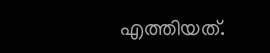എത്തിയത്.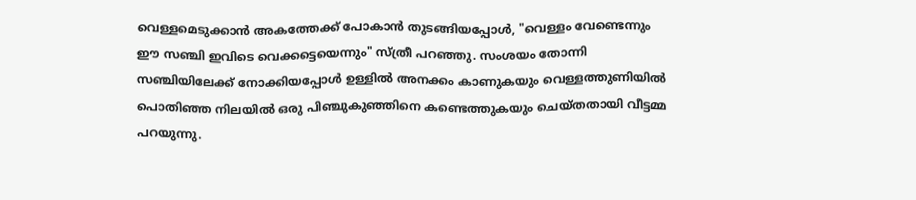വെള്ളമെടുക്കാൻ അകത്തേക്ക് പോകാൻ തുടങ്ങിയപ്പോൾ, "വെള്ളം വേണ്ടെന്നും ഈ സഞ്ചി ഇവിടെ വെക്കട്ടെയെന്നും" സ്ത്രീ പറഞ്ഞു. സംശയം തോന്നി സഞ്ചിയിലേക്ക് നോക്കിയപ്പോൾ ഉള്ളിൽ അനക്കം കാണുകയും വെള്ളത്തുണിയിൽ പൊതിഞ്ഞ നിലയിൽ ഒരു പിഞ്ചുകുഞ്ഞിനെ കണ്ടെത്തുകയും ചെയ്തതായി വീട്ടമ്മ പറയുന്നു.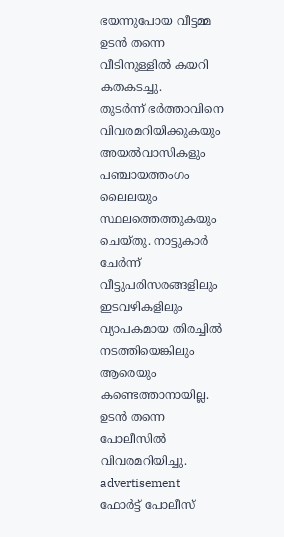ഭയന്നുപോയ വീട്ടമ്മ ഉടൻ തന്നെ വീടിനുള്ളിൽ കയറി കതകടച്ചു.
തുടർന്ന് ഭർത്താവിനെ വിവരമറിയിക്കുകയും അയൽവാസികളും പഞ്ചായത്തംഗം ലൈലയും സ്ഥലത്തെത്തുകയും ചെയ്തു. നാട്ടുകാർ ചേർന്ന് വീട്ടുപരിസരങ്ങളിലും ഇടവഴികളിലും വ്യാപകമായ തിരച്ചിൽ നടത്തിയെങ്കിലും ആരെയും കണ്ടെത്താനായില്ല. ഉടൻ തന്നെ പോലീസിൽ വിവരമറിയിച്ചു.
advertisement
ഫോർട്ട് പോലീസ്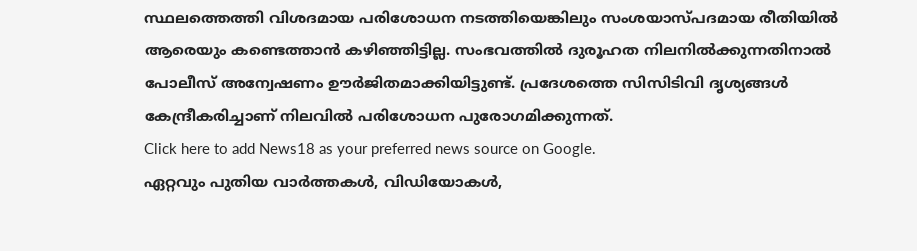സ്ഥലത്തെത്തി വിശദമായ പരിശോധന നടത്തിയെങ്കിലും സംശയാസ്പദമായ രീതിയിൽ ആരെയും കണ്ടെത്താൻ കഴിഞ്ഞിട്ടില്ല. സംഭവത്തിൽ ദുരൂഹത നിലനിൽക്കുന്നതിനാൽ പോലീസ് അന്വേഷണം ഊർജിതമാക്കിയിട്ടുണ്ട്. പ്രദേശത്തെ സിസിടിവി ദൃശ്യങ്ങൾ കേന്ദ്രീകരിച്ചാണ് നിലവിൽ പരിശോധന പുരോഗമിക്കുന്നത്.
Click here to add News18 as your preferred news source on Google.
ഏറ്റവും പുതിയ വാർത്തകൾ, വിഡിയോകൾ,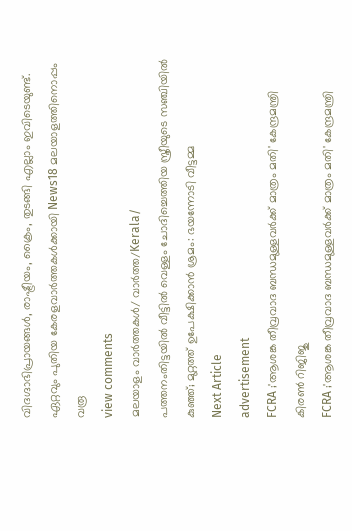വിദഗ്ദാഭിപ്രായങ്ങൾ, രാഷ്ട്രീയം, ക്രൈം, തുടങ്ങി എല്ലാം ഇവിടെയുണ്ട്. ഏറ്റവും പുതിയ കേരളവാർത്തകൾക്കായി News18 മലയാളത്തിനൊപ്പം വരൂ
view comments
മലയാളം വാർത്തകൾ/ വാർത്ത/Kerala/
പത്തനംതിട്ടയിൽ വീട്ടിൽ വെള്ളം ചോദിച്ചെത്തിയ സ്ത്രീയുടെ സഞ്ചിയിൽ കുഞ്ഞ്; മുറ്റത്ത് ഉപേക്ഷിക്കാൻ ശ്രമം: ഭയന്നോടി വീട്ടമ്മ
Next Article
advertisement
FCRA ;'ആശങ്ക തീവ്രവാദ ബന്ധമുള്ളവർക്ക് മാത്രം മതി' കേന്ദ്രമന്ത്രി കിരണ്‍ റിജിജു
FCRA ;'ആശങ്ക തീവ്രവാദ ബന്ധമുള്ളവർക്ക് മാത്രം മതി' കേന്ദ്രമന്ത്രി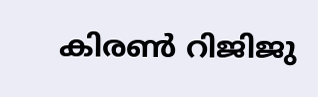കിരണ്‍ റിജിജു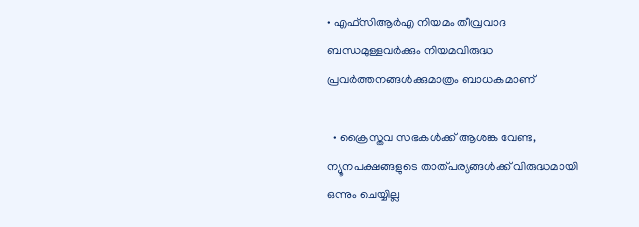• എഫ്‌സിആർഎ നിയമം തീവ്രവാദ ബന്ധമുള്ളവർക്കും നിയമവിരുദ്ധ പ്രവർത്തനങ്ങൾക്കുമാത്രം ബാധകമാണ്

  • ക്രൈസ്തവ സഭകൾക്ക് ആശങ്ക വേണ്ട, ന്യൂനപക്ഷങ്ങളുടെ താത്പര്യങ്ങൾക്ക് വിരുദ്ധമായി ഒന്നും ചെയ്യില്ല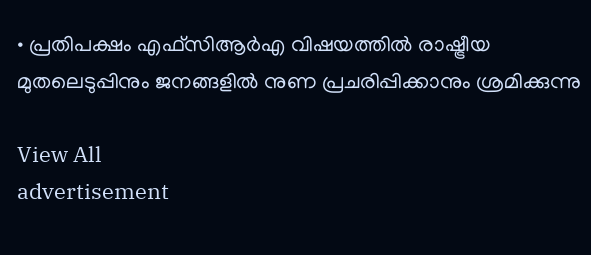• പ്രതിപക്ഷം എഫ്‌സിആർഎ വിഷയത്തിൽ രാഷ്ട്രീയ മുതലെടുപ്പിനും ജനങ്ങളിൽ നുണ പ്രചരിപ്പിക്കാനും ശ്രമിക്കുന്നു

View All
advertisement